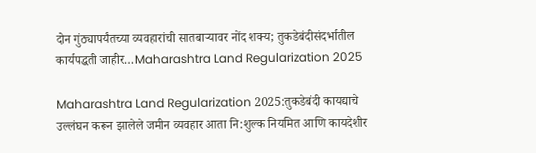दोन गुंठ्यापर्यंतच्या व्यवहारांची सातबाऱ्यावर नोंद शक्य; तुकडेबंदीसंदर्भातील कार्यपद्धती जाहीर…Maharashtra Land Regularization 2025

Maharashtra Land Regularization 2025:तुकडेबंदी कायद्याचे उल्लंघन करून झालेले जमीन व्यवहार आता नि:शुल्क नियमित आणि कायदेशीर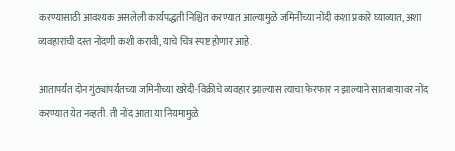करण्यासाठी आवश्यक असलेली कार्यपद्धती निश्चित करण्यात आल्यामुळे जमिनींच्या नोंदी कशा प्रकारे घ्याव्यात, अशा व्यवहारांची दस्त नोंदणी कशी करावी, याचे चित्र स्पष्ट होणार आहे.

आतापर्यंत दोन गुंठ्यांपर्यंतच्या जमिनीच्या खरेदी-विक्रीचे व्यवहार झाल्यास त्याचा फेरफार न झाल्याने सातबाऱ्यावर नोंद करण्यात येत नव्हती. ती नोंद आता या नियमामुळे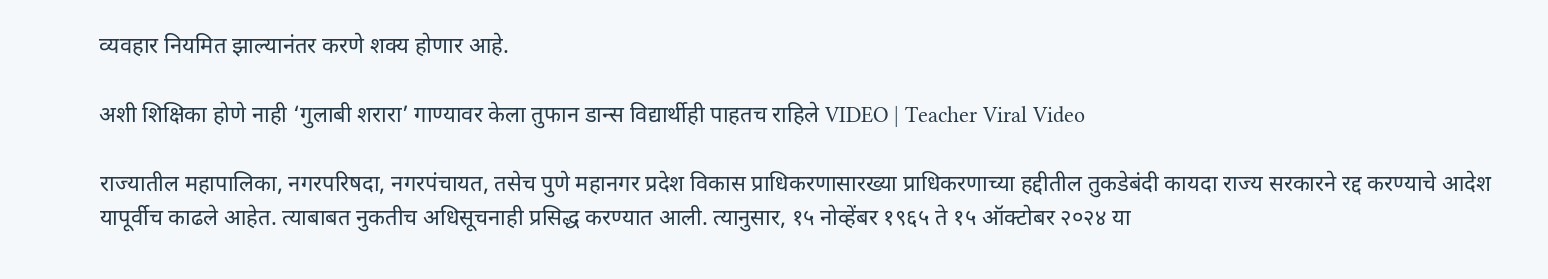व्यवहार नियमित झाल्यानंतर करणे शक्य होणार आहे.

अशी शिक्षिका होणे नाही ‘गुलाबी शरारा’ गाण्यावर केला तुफान डान्स विद्यार्थीही पाहतच राहिले VIDEO | Teacher Viral Video

राज्यातील महापालिका, नगरपरिषदा, नगरपंचायत, तसेच पुणे महानगर प्रदेश विकास प्राधिकरणासारख्या प्राधिकरणाच्या हद्दीतील तुकडेबंदी कायदा राज्य सरकारने रद्द करण्याचे आदेश यापूर्वीच काढले आहेत. त्याबाबत नुकतीच अधिसूचनाही प्रसिद्ध करण्यात आली. त्यानुसार, १५ नोव्हेंबर १९६५ ते १५ ऑक्टोबर २०२४ या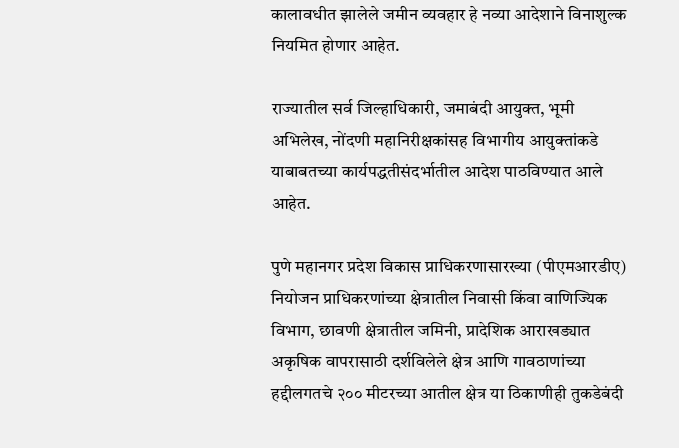कालावधीत झालेले जमीन व्यवहार हे नव्या आदेशाने विनाशुल्क नियमित होणार आहेत.

राज्यातील सर्व जिल्हाधिकारी, जमाबंदी आयुक्त, भूमी अभिलेख, नोंदणी महानिरीक्षकांसह विभागीय आयुक्तांकडे याबाबतच्या कार्यपद्धतीसंदर्भातील आदेश पाठविण्यात आले आहेत.

पुणे महानगर प्रदेश विकास प्राधिकरणासारख्या (पीएमआरडीए) नियोजन प्राधिकरणांच्या क्षेत्रातील निवासी किंवा वाणिज्यिक विभाग, छावणी क्षेत्रातील जमिनी, प्रादेशिक आराखड्यात अकृषिक वापरासाठी दर्शविलेले क्षेत्र आणि गावठाणांच्या हद्दीलगतचे २०० मीटरच्या आतील क्षेत्र या ठिकाणीही तुकडेबंदी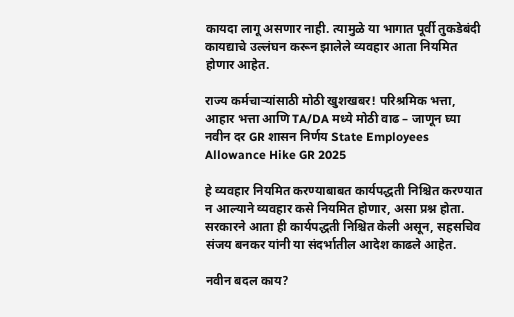कायदा लागू असणार नाही. त्यामुळे या भागात पूर्वी तुकडेबंदी कायद्याचे उल्लंघन करून झालेले व्यवहार आता नियमित होणार आहेत.

राज्य कर्मचाऱ्यांसाठी मोठी खुशखबर! परिश्रमिक भत्ता, आहार भत्ता आणि TA/DA मध्ये मोठी वाढ – जाणून घ्या नवीन दर GR शासन निर्णय State Employees Allowance Hike GR 2025

हे व्यवहार नियमित करण्याबाबत कार्यपद्धती निश्चित करण्यात न आल्याने व्यवहार कसे नियमित होणार, असा प्रश्न होता. सरकारने आता ही कार्यपद्धती निश्चित केली असून, सहसचिव संजय बनकर यांनी या संदर्भातील आदेश काढले आहेत.

नवीन बदल काय?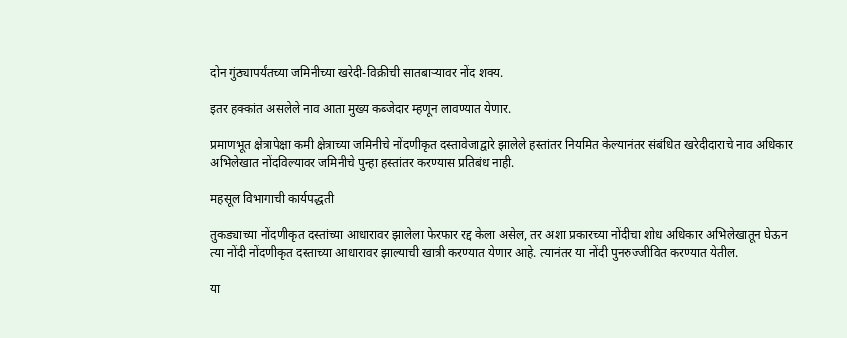दोन गुंठ्यापर्यंतच्या जमिनीच्या खरेदी-विक्रीची सातबाऱ्यावर नोंद शक्य.

इतर हक्कांत असलेले नाव आता मुख्य कब्जेदार म्हणून लावण्यात येणार.

प्रमाणभूत क्षेत्रापेक्षा कमी क्षेत्राच्या जमिनीचे नोंदणीकृत दस्तावेजाद्वारे झालेले हस्तांतर नियमित केल्यानंतर संबंधित खरेदीदाराचे नाव अधिकार अभिलेखात नोंदविल्यावर जमिनीचे पुन्हा हस्तांतर करण्यास प्रतिबंध नाही.

महसूल विभागाची कार्यपद्धती

तुकड्याच्या नोंदणीकृत दस्तांच्या आधारावर झालेला फेरफार रद्द केला असेल, तर अशा प्रकारच्या नोंदीचा शोध अधिकार अभिलेखातून घेऊन त्या नोंदी नोंदणीकृत दस्ताच्या आधारावर झाल्याची खात्री करण्यात येणार आहे. त्यानंतर या नोंदी पुनरुज्जीवित करण्यात येतील.

या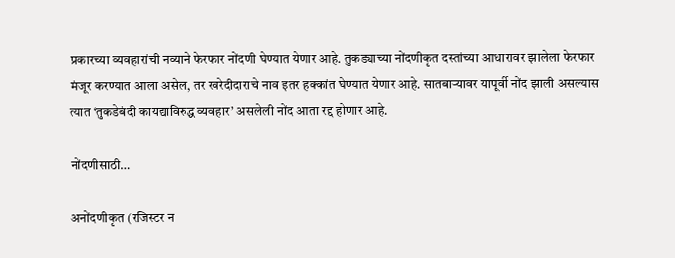प्रकारच्या व्यवहारांची नव्याने फेरफार नोंदणी घेण्यात येणार आहे. तुकड्याच्या नोंदणीकृत दस्तांच्या आधारावर झालेला फेरफार मंजूर करण्यात आला असेल, तर खरेदीदाराचे नाव इतर हक्कांत घेण्यात येणार आहे. सातबाऱ्यावर यापूर्वी नोंद झाली असल्यास त्यात ‘तुकडेबंदी कायद्याविरुद्ध व्यवहार’ असलेली नोंद आता रद्द होणार आहे.

नोंदणीसाठी…

अनोंदणीकृत (रजिस्टर न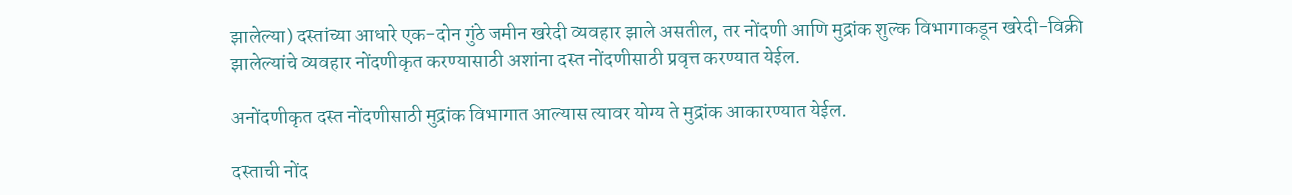झालेल्या) दस्तांच्या आधारे एक-दोन गुंठे जमीन खरेदी व्यवहार झाले असतील, तर नोंदणी आणि मुद्रांक शुल्क विभागाकडून खरेदी-विक्री झालेल्यांचे व्यवहार नोंदणीकृत करण्यासाठी अशांना दस्त नोंदणीसाठी प्रवृत्त करण्यात येईल.

अनोंदणीकृत दस्त नोंदणीसाठी मुद्रांक विभागात आल्यास त्यावर योग्य ते मुद्रांक आकारण्यात येईल.

दस्ताची नोंद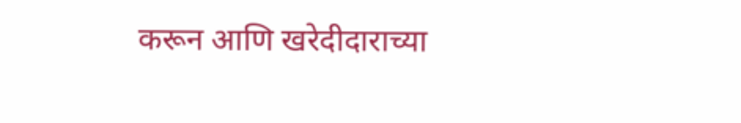करून आणि खरेदीदाराच्या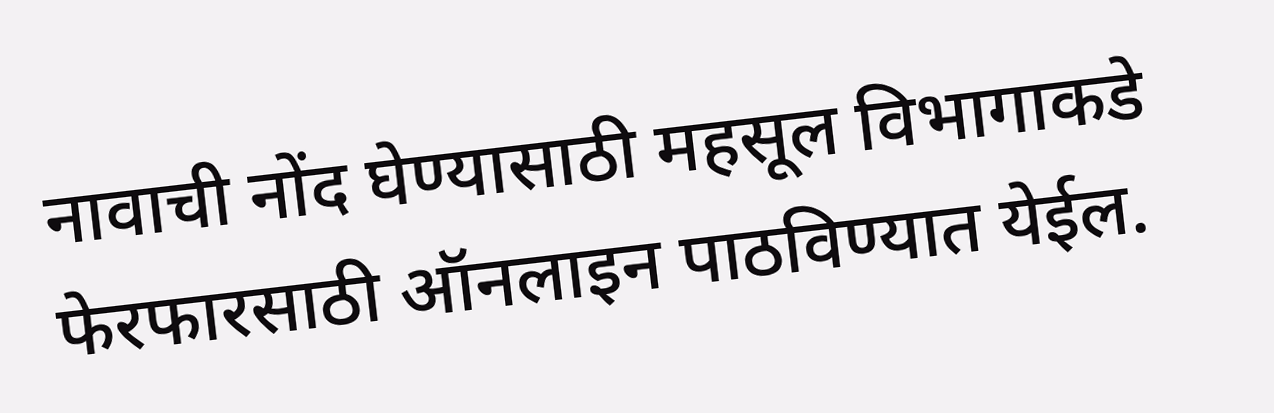नावाची नोंद घेण्यासाठी महसूल विभागाकडे फेरफारसाठी ऑनलाइन पाठविण्यात येईल.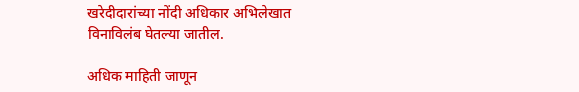खरेदीदारांच्या नोंदी अधिकार अभिलेखात विनाविलंब घेतल्या जातील.

अधिक माहिती जाणून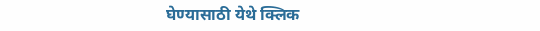घेण्यासाठी येथे क्लिक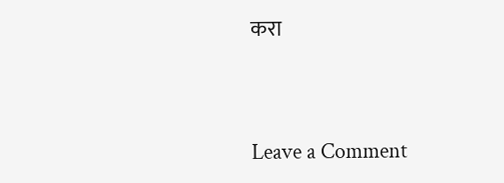करा



Leave a Comment